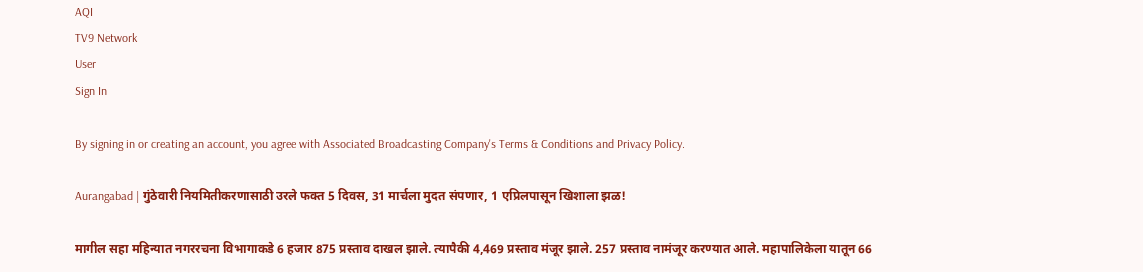AQI
TV9 Network
User
Sign In

By signing in or creating an account, you agree with Associated Broadcasting Company's Terms & Conditions and Privacy Policy.

Aurangabad | गुंठेवारी नियमितीकरणासाठी उरले फक्त 5 दिवस, 31 मार्चला मुदत संपणार, 1 एप्रिलपासून खिशाला झळ!

मागील सहा महिन्यात नगररचना विभागाकडे 6 हजार 875 प्रस्ताव दाखल झाले. त्यापैकी 4,469 प्रस्ताव मंजूर झाले. 257 प्रस्ताव नामंजूर करण्यात आले. महापालिकेला यातून 66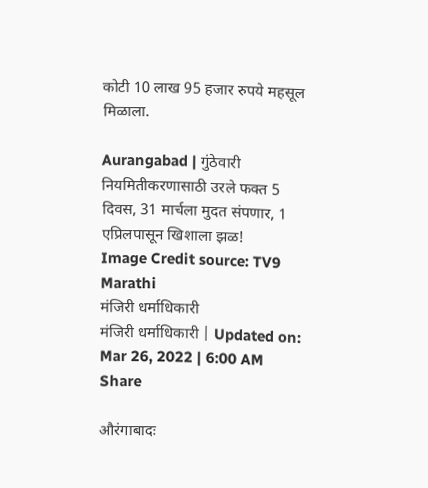कोटी 10 लाख 95 हजार रुपये महसूल मिळाला.

Aurangabad | गुंठेवारी नियमितीकरणासाठी उरले फक्त 5 दिवस, 31 मार्चला मुदत संपणार, 1 एप्रिलपासून खिशाला झळ!
Image Credit source: TV9 Marathi
मंजिरी धर्माधिकारी
मंजिरी धर्माधिकारी | Updated on: Mar 26, 2022 | 6:00 AM
Share

औरंगाबादः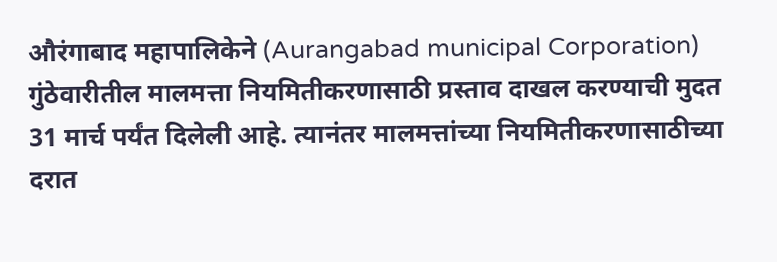औरंगाबाद महापालिकेने (Aurangabad municipal Corporation) गुंठेवारीतील मालमत्ता नियमितीकरणासाठी प्रस्ताव दाखल करण्याची मुदत 31 मार्च पर्यंत दिलेली आहे. त्यानंतर मालमत्तांच्या नियमितीकरणासाठीच्या दरात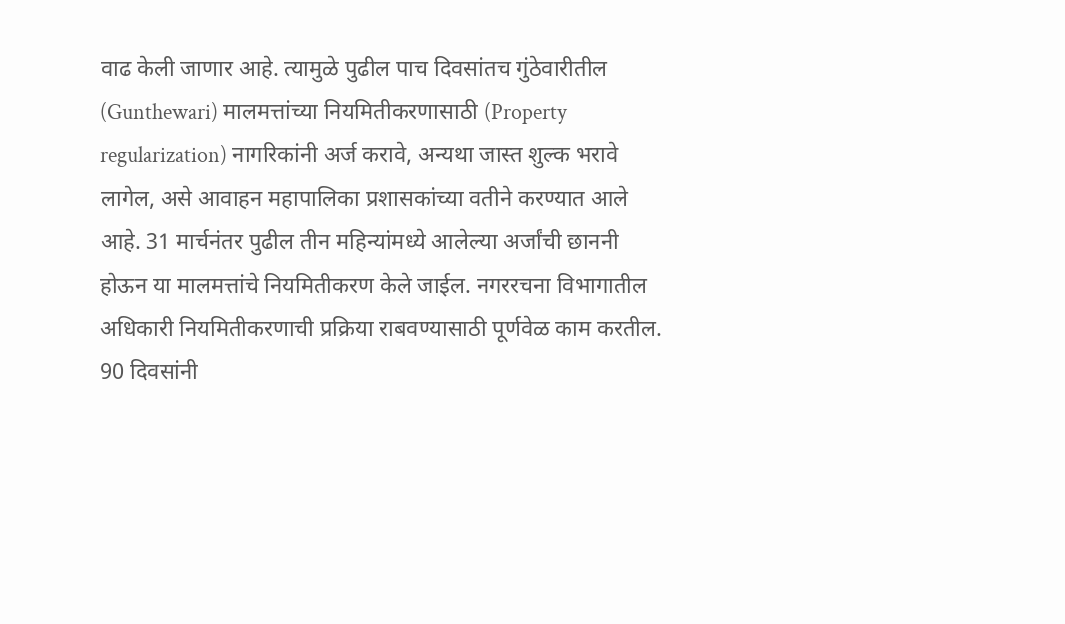वाढ केली जाणार आहे. त्यामुळे पुढील पाच दिवसांतच गुंठेवारीतील (Gunthewari) मालमत्तांच्या नियमितीकरणासाठी (Property regularization) नागरिकांनी अर्ज करावे, अन्यथा जास्त शुल्क भरावे लागेल, असे आवाहन महापालिका प्रशासकांच्या वतीने करण्यात आले आहे. 31 मार्चनंतर पुढील तीन महिन्यांमध्ये आलेल्या अर्जांची छाननी होऊन या मालमत्तांचे नियमितीकरण केले जाईल. नगररचना विभागातील अधिकारी नियमितीकरणाची प्रक्रिया राबवण्यासाठी पूर्णवेळ काम करतील. 90 दिवसांनी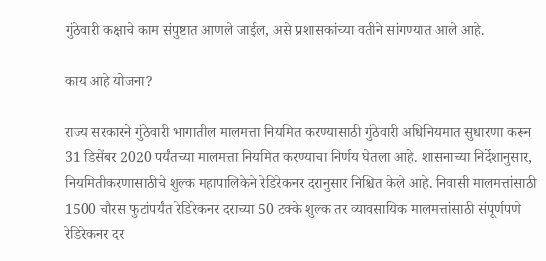गुंठेवारी कक्षाचे काम संपुष्टात आणले जाईल, असे प्रशासकांच्या वतीने सांगण्यात आले आहे.

काय आहे योजना?

राज्य सरकारने गुंठेवारी भागातील मालमत्ता नियमित करण्यासाठी गुंठेवारी अधिनियमात सुधारणा करून 31 डिसेंबर 2020 पर्यंतच्या मालमत्ता नियमित करण्याचा निर्णय घेतला आहे. शासनाच्या निर्देशानुसार, नियमितीकरणासाठीचे शुल्क महापालिकेने रेडिरेकनर दरानुसार निश्चित केले आहे. निवासी मालमत्तांसाठी 1500 चौरस फुटांपर्यंत रेडिरेकनर दराच्या 50 टक्के शुल्क तर व्यावसायिक मालमत्तांसाठी संपूर्णपणे रेडिरेकनर दर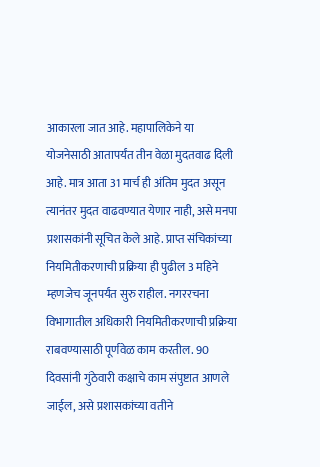आकारला जात आहे. महापालिकेने या योजनेसाठी आतापर्यंत तीन वेळा मुदतवाढ दिली आहे. मात्र आता 31 मार्च ही अंतिम मुदत असून त्यानंतर मुदत वाढवण्यात येणार नाही, असे मनपा प्रशासकांनी सूचित केले आहे. प्राप्त संचिकांच्या नियमितीकरणाची प्रक्रिया ही पुढील 3 महिने म्हणजेच जूनपर्यंत सुरु राहील. नगररचना विभागातील अधिकारी नियमितीकरणाची प्रक्रिया राबवण्यासाठी पूर्णवेळ काम करतील. 90 दिवसांनी गुंठेवारी कक्षाचे काम संपुष्टात आणले जाईल, असे प्रशासकांच्या वतीने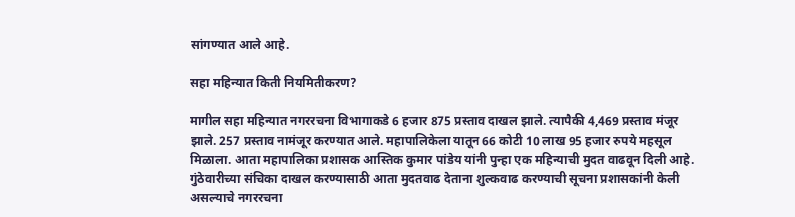सांगण्यात आले आहे.

सहा महिन्यात किती नियमितीकरण?

मागील सहा महिन्यात नगररचना विभागाकडे 6 हजार 875 प्रस्ताव दाखल झाले. त्यापैकी 4,469 प्रस्ताव मंजूर झाले. 257 प्रस्ताव नामंजूर करण्यात आले. महापालिकेला यातून 66 कोटी 10 लाख 95 हजार रुपये महसूल मिळाला. आता महापालिका प्रशासक आस्तिक कुमार पांडेय यांनी पुन्हा एक महिन्याची मुदत वाढवून दिली आहे. गुंठेवारीच्या संचिका दाखल करण्यासाठी आता मुदतवाढ देताना शुल्कवाढ करण्याची सूचना प्रशासकांनी केली असल्याचे नगररचना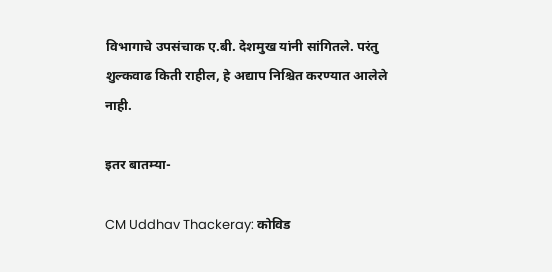विभागाचे उपसंचाक ए.बी. देशमुख यांनी सांगितले. परंतु शुल्कवाढ किती राहील, हे अद्याप निश्चित करण्यात आलेले नाही.

इतर बातम्या-

CM Uddhav Thackeray: कोविड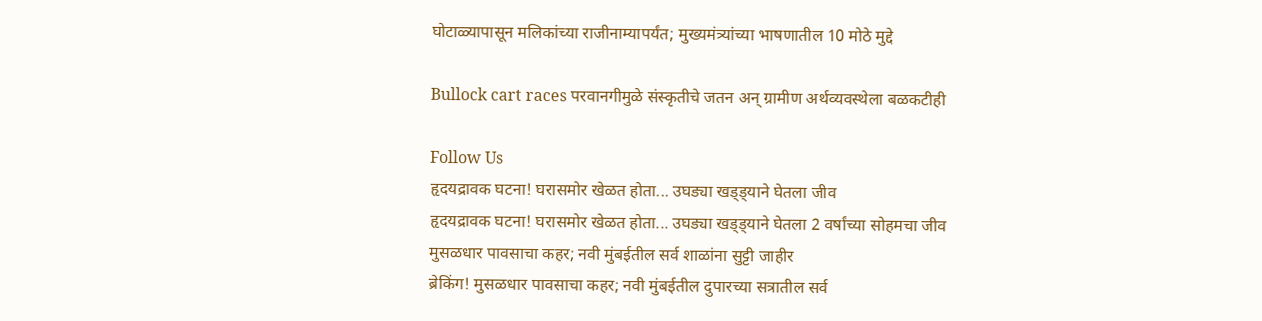घोटाळ्यापासून मलिकांच्या राजीनाम्यापर्यंत; मुख्यमंत्र्यांच्या भाषणातील 10 मोठे मुद्दे

Bullock cart races परवानगीमुळे संस्कृतीचे जतन अन् ग्रामीण अर्थव्यवस्थेला बळकटीही

Follow Us
हृदयद्रावक घटना! घरासमोर खेळत होता... उघड्या खड्ड्याने घेतला जीव
हृदयद्रावक घटना! घरासमोर खेळत होता... उघड्या खड्ड्याने घेतला 2 वर्षांच्या सोहमचा जीव
मुसळधार पावसाचा कहर; नवी मुंबईतील सर्व शाळांना सुट्टी जाहीर
ब्रेकिंग! मुसळधार पावसाचा कहर; नवी मुंबईतील दुपारच्या सत्रातील सर्व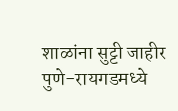शाळांना सुट्टी जाहीर
पुणे-रायगडमध्ये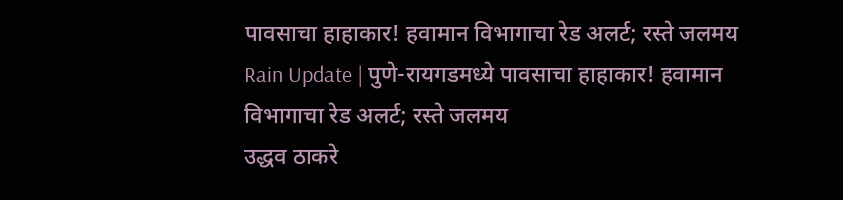पावसाचा हाहाकार! हवामान विभागाचा रेड अलर्ट; रस्ते जलमय
Rain Update | पुणे-रायगडमध्ये पावसाचा हाहाकार! हवामान विभागाचा रेड अलर्ट; रस्ते जलमय
उद्धव ठाकरे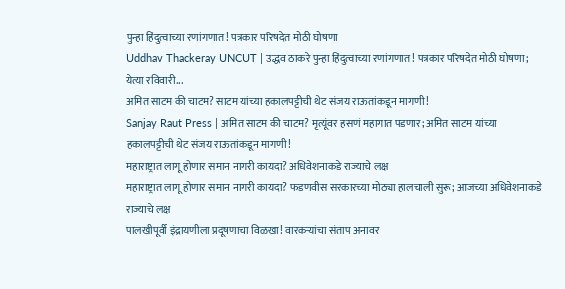पुन्हा हिंदुत्वाच्या रणांगणात! पत्रकार परिषदेत मोठी घोषणा
Uddhav Thackeray UNCUT | उद्धव ठाकरे पुन्हा हिंदुत्वाच्या रणांगणात! पत्रकार परिषदेत मोठी घोषणा; येत्या रविवारी...
अमित साटम की चाटम? साटम यांच्या हकालपट्टीची थेट संजय राऊतांकडून मागणी!
Sanjay Raut Press | अमित साटम की चाटम? मृत्यूंवर हसणं महागात पडणार; अमित साटम यांच्या हकालपट्टीची थेट संजय राऊतांकडून मागणी!
महाराष्ट्रात लागू होणार समान नागरी कायदा? अधिवेशनाकडे राज्याचे लक्ष
महाराष्ट्रात लागू होणार समान नागरी कायदा? फडणवीस सरकारच्या मोठ्या हालचाली सुरू; आजच्या अधिवेशनाकडे राज्याचे लक्ष
पालखीपूर्वी इंद्रायणीला प्रदूषणाचा विळखा! वारकऱ्यांचा संताप अनावर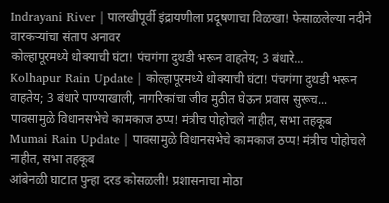Indrayani River | पालखीपूर्वी इंद्रायणीला प्रदूषणाचा विळखा! फेसाळलेल्या नदीने वारकऱ्यांचा संताप अनावर
कोल्हापूरमध्ये धोक्याची घंटा! पंचगंगा दुथडी भरून वाहतेय; 3 बंधारे...
Kolhapur Rain Update | कोल्हापूरमध्ये धोक्याची घंटा! पंचगंगा दुथडी भरून वाहतेय; 3 बंधारे पाण्याखाली, नागरिकांचा जीव मुठीत घेऊन प्रवास सुरूच...
पावसामुळे विधानसभेचे कामकाज ठप्प! मंत्रीच पोहोचले नाहीत, सभा तहकूब
Mumai Rain Update | पावसामुळे विधानसभेचे कामकाज ठप्प! मंत्रीच पोहोचले नाहीत, सभा तहकूब
आंबेनळी घाटात पुन्हा दरड कोसळली! प्रशासनाचा मोठा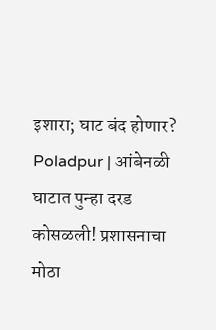इशारा; घाट बंद होणार?
Poladpur | आंबेनळी घाटात पुन्हा दरड कोसळली! प्रशासनाचा मोठा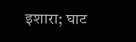इशारा; घाट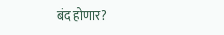बंद होणार?